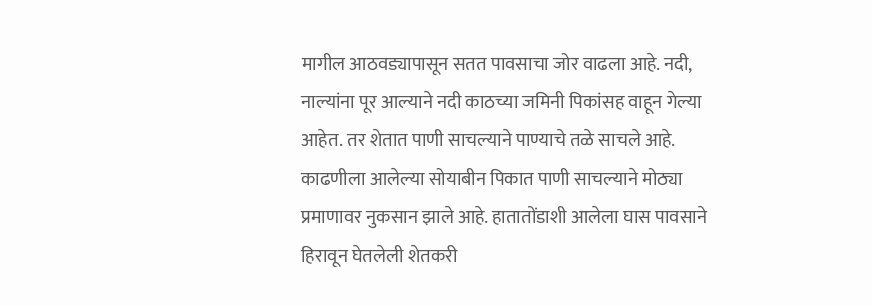मागील आठवड्यापासून सतत पावसाचा जोर वाढला आहे. नदी, नाल्यांना पूर आल्याने नदी काठच्या जमिनी पिकांसह वाहून गेल्या आहेत. तर शेतात पाणी साचल्याने पाण्याचे तळे साचले आहे. काढणीला आलेल्या सोयाबीन पिकात पाणी साचल्याने मोठ्या प्रमाणावर नुकसान झाले आहे. हातातोंडाशी आलेला घास पावसाने हिरावून घेतलेली शेतकरी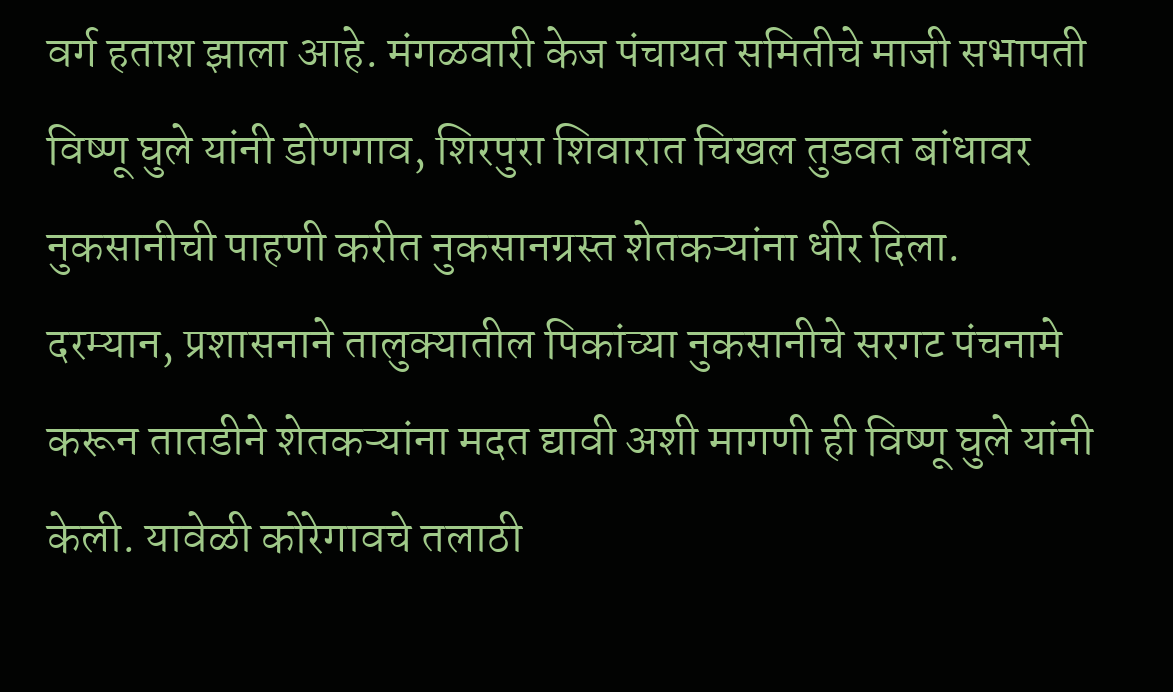वर्ग हताश झाला आहे. मंगळवारी केज पंचायत समितीचे माजी सभापती विष्णू घुले यांनी डोणगाव, शिरपुरा शिवारात चिखल तुडवत बांधावर नुकसानीची पाहणी करीत नुकसानग्रस्त शेतकऱ्यांना धीर दिला.
दरम्यान, प्रशासनाने तालुक्यातील पिकांच्या नुकसानीचे सरगट पंचनामे करून तातडीने शेतकऱ्यांना मदत द्यावी अशी मागणी ही विष्णू घुले यांनी केली. यावेळी कोरेगावचे तलाठी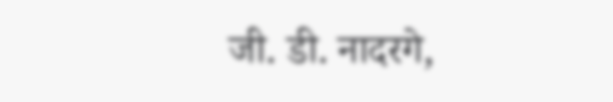जी. डी. नादरगे,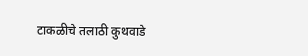टाकळीचे तलाठी कुथवाडे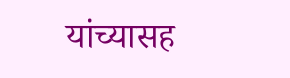यांच्यासह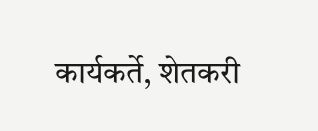कार्यकर्ते, शेतकरी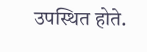उपस्थित होते.